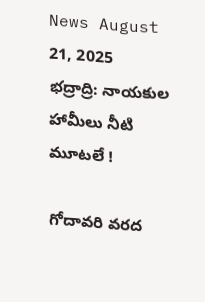News August 21, 2025
భద్రాద్రి: నాయకుల హామీలు నీటి మూటలే !

గోదావరి వరద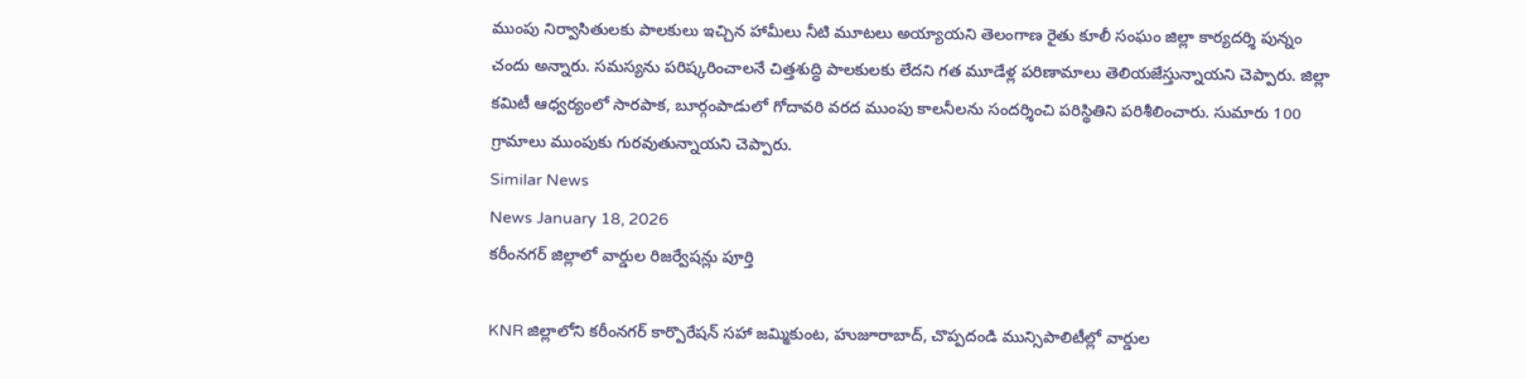ముంపు నిర్వాసితులకు పాలకులు ఇచ్చిన హామీలు నీటి మూటలు అయ్యాయని తెలంగాణ రైతు కూలీ సంఘం జిల్లా కార్యదర్శి పున్నం చందు అన్నారు. సమస్యను పరిష్కరించాలనే చిత్తశుద్ధి పాలకులకు లేదని గత మూడేళ్ల పరిణామాలు తెలియజేస్తున్నాయని చెప్పారు. జిల్లా కమిటీ ఆధ్వర్యంలో సారపాక, బూర్గంపాడులో గోదావరి వరద ముంపు కాలనీలను సందర్శించి పరిస్థితిని పరిశీలించారు. సుమారు 100 గ్రామాలు ముంపుకు గురవుతున్నాయని చెప్పారు.
Similar News
News January 18, 2026
కరీంనగర్ జిల్లాలో వార్డుల రిజర్వేషన్లు పూర్తి

KNR జిల్లాలోని కరీంనగర్ కార్పొరేషన్ సహా జమ్మికుంట, హుజూరాబాద్, చొప్పదండి మున్సిపాలిటీల్లో వార్డుల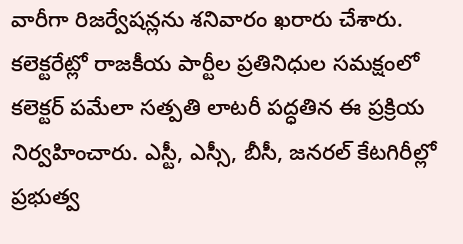వారీగా రిజర్వేషన్లను శనివారం ఖరారు చేశారు. కలెక్టరేట్లో రాజకీయ పార్టీల ప్రతినిధుల సమక్షంలో కలెక్టర్ పమేలా సత్పతి లాటరీ పద్ధతిన ఈ ప్రక్రియ నిర్వహించారు. ఎస్టీ, ఎస్సీ, బీసీ, జనరల్ కేటగిరీల్లో ప్రభుత్వ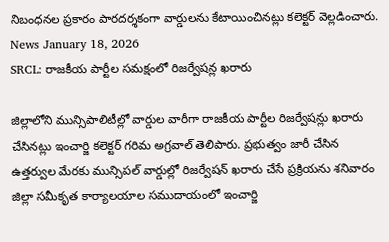నిబంధనల ప్రకారం పారదర్శకంగా వార్డులను కేటాయించినట్లు కలెక్టర్ వెల్లడించారు.
News January 18, 2026
SRCL: రాజకీయ పార్టీల సమక్షంలో రిజర్వేషన్ల ఖరారు

జిల్లాలోని మున్సిపాలిటీల్లో వార్డుల వారీగా రాజకీయ పార్టీల రిజర్వేషన్లు ఖరారు చేసినట్లు ఇంచార్జి కలెక్టర్ గరిమ అగ్రవాల్ తెలిపారు. ప్రభుత్వం జారీ చేసిన ఉత్తర్వుల మేరకు మున్సిపల్ వార్డుల్లో రిజర్వేషన్ ఖరారు చేసే ప్రక్రియను శనివారం జిల్లా సమీకృత కార్యాలయాల సముదాయంలో ఇంచార్జి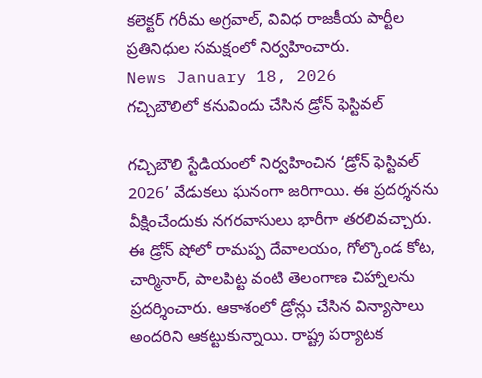కలెక్టర్ గరీమ అగ్రవాల్, వివిధ రాజకీయ పార్టీల ప్రతినిధుల సమక్షంలో నిర్వహించారు.
News January 18, 2026
గచ్చిబౌలిలో కనువిందు చేసిన డ్రోన్ ఫెస్టివల్

గచ్చిబౌలి స్టేడియంలో నిర్వహించిన ‘డ్రోన్ ఫెస్టివల్ 2026’ వేడుకలు ఘనంగా జరిగాయి. ఈ ప్రదర్శనను వీక్షించేందుకు నగరవాసులు భారీగా తరలివచ్చారు. ఈ డ్రోన్ షోలో రామప్ప దేవాలయం, గోల్కొండ కోట, చార్మినార్, పాలపిట్ట వంటి తెలంగాణ చిహ్నాలను ప్రదర్శించారు. ఆకాశంలో డ్రోన్లు చేసిన విన్యాసాలు అందరిని ఆకట్టుకున్నాయి. రాష్ట్ర పర్యాటక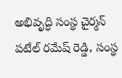అభివృద్ధి సంస్థ చైర్మన్ పటేల్ రమేష్ రెడ్డి, సంస్థ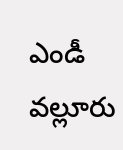ఎండీ వల్లూరు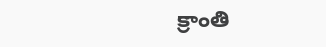క్రాంతి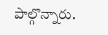పాల్గొన్నారు.